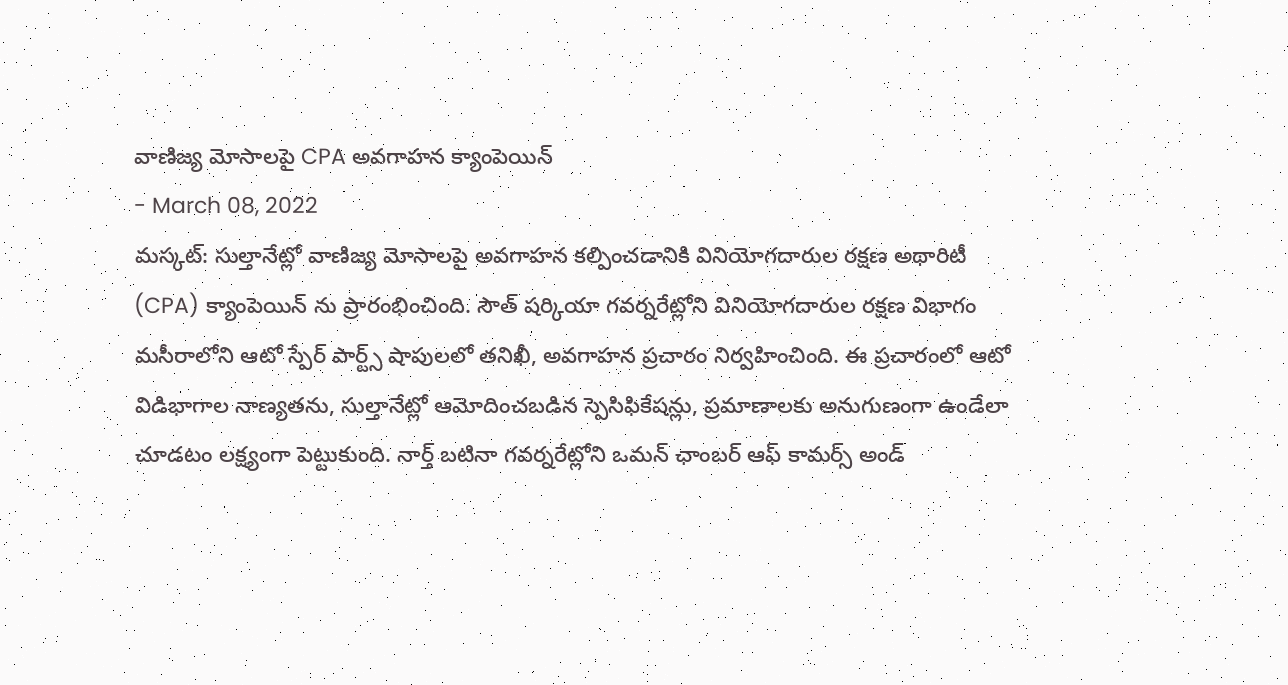వాణిజ్య మోసాలపై CPA అవగాహన క్యాంపెయిన్
- March 08, 2022
మస్కట్: సుల్తానేట్లో వాణిజ్య మోసాలపై అవగాహన కల్పించడానికి వినియోగదారుల రక్షణ అథారిటీ (CPA) క్యాంపెయిన్ ను ప్రారంభించింది. సౌత్ షర్కియా గవర్నరేట్లోని వినియోగదారుల రక్షణ విభాగం మసీరాలోని ఆటో స్పేర్ పార్ట్స్ షాపులలో తనిఖీ, అవగాహన ప్రచారం నిర్వహించింది. ఈ ప్రచారంలో ఆటో విడిభాగాల నాణ్యతను, సుల్తానేట్లో ఆమోదించబడిన స్పెసిఫికేషన్లు, ప్రమాణాలకు అనుగుణంగా ఉండేలా చూడటం లక్ష్యంగా పెట్టుకుంది. నార్త్ బటినా గవర్నరేట్లోని ఒమన్ ఛాంబర్ ఆఫ్ కామర్స్ అండ్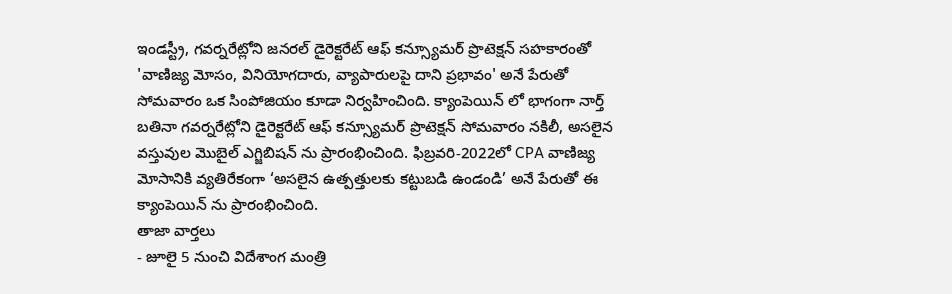ఇండస్ట్రీ, గవర్నరేట్లోని జనరల్ డైరెక్టరేట్ ఆఫ్ కన్స్యూమర్ ప్రొటెక్షన్ సహకారంతో 'వాణిజ్య మోసం, వినియోగదారు, వ్యాపారులపై దాని ప్రభావం' అనే పేరుతో సోమవారం ఒక సింపోజియం కూడా నిర్వహించింది. క్యాంపెయిన్ లో భాగంగా నార్త్ బతినా గవర్నరేట్లోని డైరెక్టరేట్ ఆఫ్ కన్స్యూమర్ ప్రొటెక్షన్ సోమవారం నకిలీ, అసలైన వస్తువుల మొబైల్ ఎగ్జిబిషన్ ను ప్రారంభించింది. ఫిబ్రవరి-2022లో CPA వాణిజ్య మోసానికి వ్యతిరేకంగా ‘అసలైన ఉత్పత్తులకు కట్టుబడి ఉండండి’ అనే పేరుతో ఈ క్యాంపెయిన్ ను ప్రారంభించింది.
తాజా వార్తలు
- జూలై 5 నుంచి విదేశాంగ మంత్రి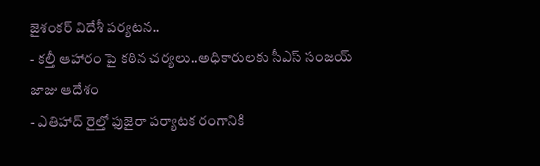జైశంకర్ విదేశీ పర్యటన..
- కల్తీ ఆహారం పై కఠిన చర్యలు..అధికారులకు సీఎస్ సంజయ్ జాజు ఆదేశం
- ఎతిహాద్ రైల్తో ఫుజైరా పర్యాటక రంగానికి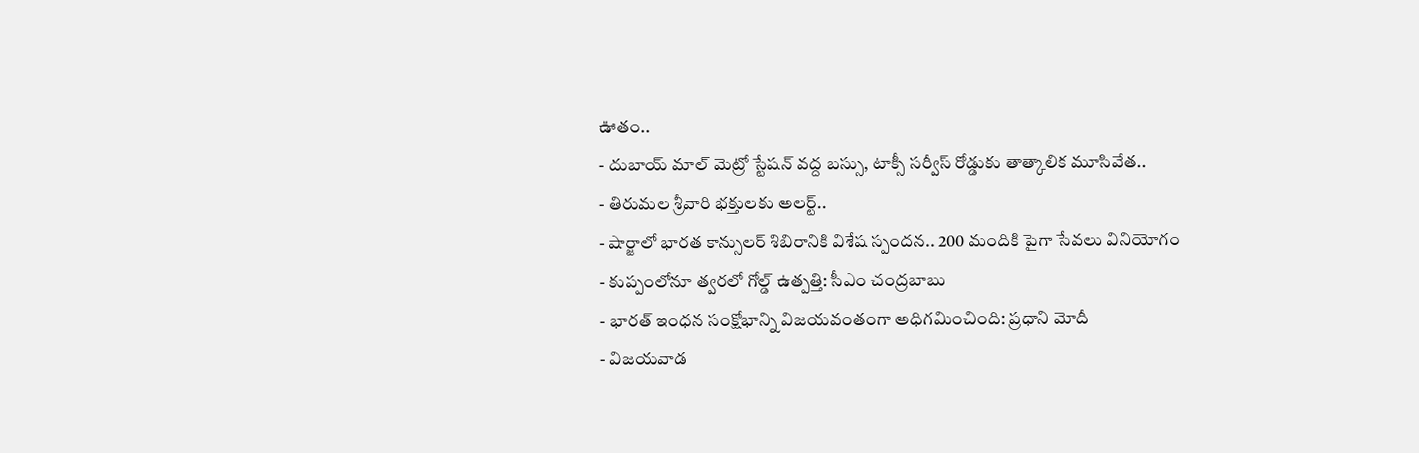ఊతం..
- దుబాయ్ మాల్ మెట్రో స్టేషన్ వద్ద బస్సు, టాక్సీ సర్వీస్ రోడ్డుకు తాత్కాలిక మూసివేత..
- తిరుమల శ్రీవారి భక్తులకు అలర్ట్..
- షార్జాలో భారత కాన్సులర్ శిబిరానికి విశేష స్పందన.. 200 మందికి పైగా సేవలు వినియోగం
- కుప్పంలోనూ త్వరలో గోల్డ్ ఉత్పత్తి: సీఎం చంద్రబాబు
- భారత్ ఇంధన సంక్షోభాన్ని విజయవంతంగా అధిగమించింది: ప్రధాని మోదీ
- విజయవాడ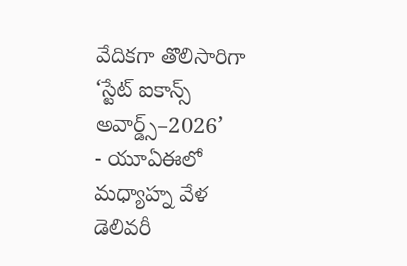వేదికగా తొలిసారిగా ‘స్టేట్ ఐకాన్స్ అవార్డ్స్–2026’
- యూఏఈలో మధ్యాహ్న వేళ డెలివరీ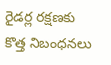రైడర్ల రక్షణకు కొత్త నిబంధనలు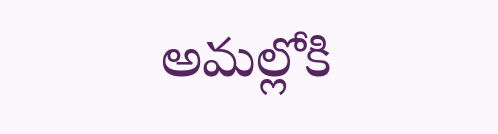అమల్లోకి